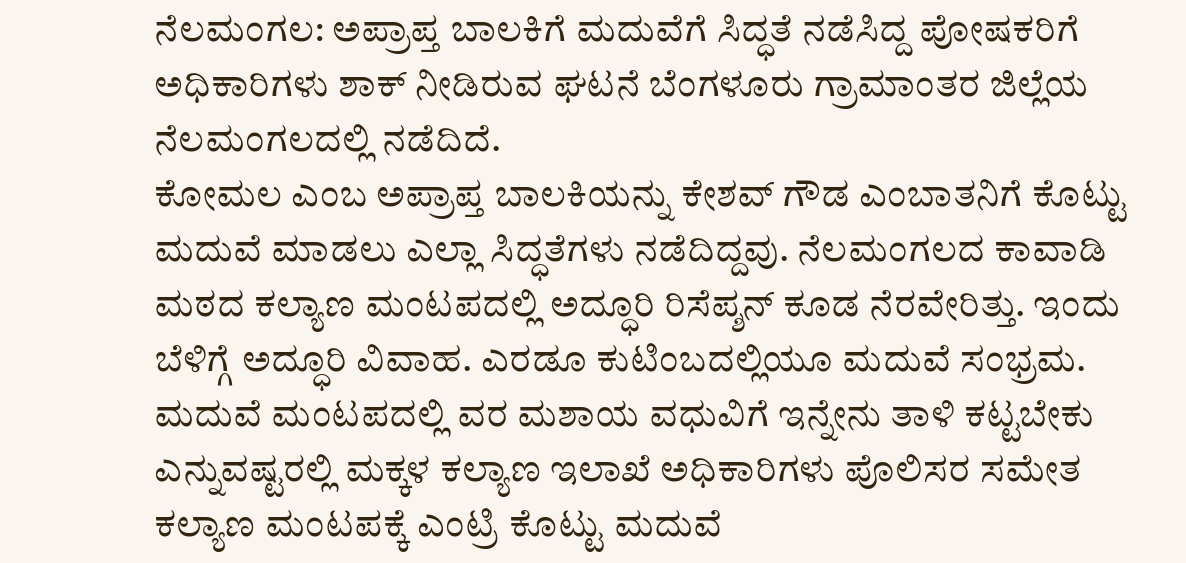ನೆಲಮಂಗಲ: ಅಪ್ರಾಪ್ತ ಬಾಲಕಿಗೆ ಮದುವೆಗೆ ಸಿದ್ಧತೆ ನಡೆಸಿದ್ದ ಪೋಷಕರಿಗೆ ಅಧಿಕಾರಿಗಳು ಶಾಕ್ ನೀಡಿರುವ ಘಟನೆ ಬೆಂಗಳೂರು ಗ್ರಾಮಾಂತರ ಜಿಲ್ಲೆಯ ನೆಲಮಂಗಲದಲ್ಲಿ ನಡೆದಿದೆ.
ಕೋಮಲ ಎಂಬ ಅಪ್ರಾಪ್ತ ಬಾಲಕಿಯನ್ನು ಕೇಶವ್ ಗೌಡ ಎಂಬಾತನಿಗೆ ಕೊಟ್ಟು ಮದುವೆ ಮಾಡಲು ಎಲ್ಲಾ ಸಿದ್ಧತೆಗಳು ನಡೆದಿದ್ದವು. ನೆಲಮಂಗಲದ ಕಾವಾಡಿ ಮಠದ ಕಲ್ಯಾಣ ಮಂಟಪದಲ್ಲಿ ಅದ್ಧೂರಿ ರಿಸೆಪ್ಶನ್ ಕೂಡ ನೆರವೇರಿತ್ತು. ಇಂದು ಬೆಳಿಗ್ಗೆ ಅದ್ಧೂರಿ ವಿವಾಹ. ಎರಡೂ ಕುಟಿಂಬದಲ್ಲಿಯೂ ಮದುವೆ ಸಂಭ್ರಮ. ಮದುವೆ ಮಂಟಪದಲ್ಲಿ ವರ ಮಶಾಯ ವಧುವಿಗೆ ಇನ್ನೇನು ತಾಳಿ ಕಟ್ಟಬೇಕು ಎನ್ನುವಷ್ಟರಲ್ಲಿ ಮಕ್ಕಳ ಕಲ್ಯಾಣ ಇಲಾಖೆ ಅಧಿಕಾರಿಗಳು ಪೊಲಿಸರ ಸಮೇತ ಕಲ್ಯಾಣ ಮಂಟಪಕ್ಕೆ ಎಂಟ್ರಿ ಕೊಟ್ಟು ಮದುವೆ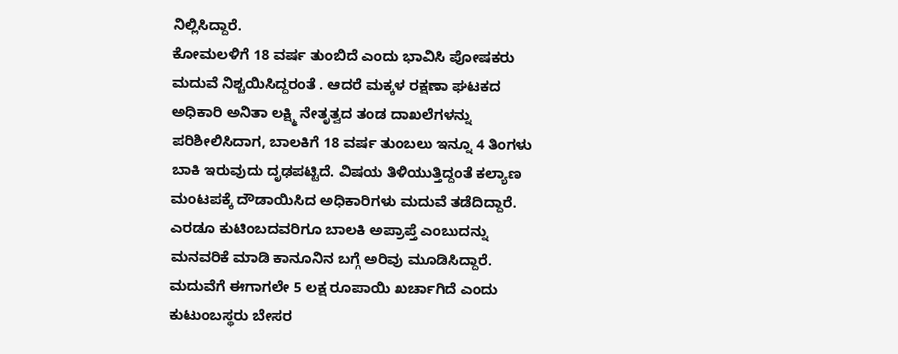ನಿಲ್ಲಿಸಿದ್ದಾರೆ.
ಕೋಮಲಳಿಗೆ 18 ವರ್ಷ ತುಂಬಿದೆ ಎಂದು ಭಾವಿಸಿ ಪೋಷಕರು ಮದುವೆ ನಿಶ್ಚಯಿಸಿದ್ದರಂತೆ . ಆದರೆ ಮಕ್ಕಳ ರಕ್ಷಣಾ ಘಟಕದ ಅಧಿಕಾರಿ ಅನಿತಾ ಲಕ್ಷ್ಮಿ ನೇತೃತ್ವದ ತಂಡ ದಾಖಲೆಗಳನ್ನು ಪರಿಶೀಲಿಸಿದಾಗ, ಬಾಲಕಿಗೆ 18 ವರ್ಷ ತುಂಬಲು ಇನ್ನೂ 4 ತಿಂಗಳು ಬಾಕಿ ಇರುವುದು ದೃಢಪಟ್ಟಿದೆ. ವಿಷಯ ತಿಳಿಯುತ್ತಿದ್ದಂತೆ ಕಲ್ಯಾಣ ಮಂಟಪಕ್ಕೆ ದೌಡಾಯಿಸಿದ ಅಧಿಕಾರಿಗಳು ಮದುವೆ ತಡೆದಿದ್ದಾರೆ. ಎರಡೂ ಕುಟಿಂಬದವರಿಗೂ ಬಾಲಕಿ ಅಪ್ರಾಪ್ತೆ ಎಂಬುದನ್ನು ಮನವರಿಕೆ ಮಾಡಿ ಕಾನೂನಿನ ಬಗ್ಗೆ ಅರಿವು ಮೂಡಿಸಿದ್ದಾರೆ.
ಮದುವೆಗೆ ಈಗಾಗಲೇ 5 ಲಕ್ಷ ರೂಪಾಯಿ ಖರ್ಚಾಗಿದೆ ಎಂದು ಕುಟುಂಬಸ್ಥರು ಬೇಸರ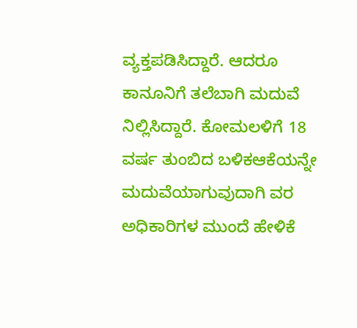ವ್ಯಕ್ತಪಡಿಸಿದ್ದಾರೆ. ಆದರೂ ಕಾನೂನಿಗೆ ತಲೆಬಾಗಿ ಮದುವೆ ನಿಲ್ಲಿಸಿದ್ದಾರೆ. ಕೋಮಲಳಿಗೆ 18 ವರ್ಷ ತುಂಬಿದ ಬಳಿಕಆಕೆಯನ್ನೇ ಮದುವೆಯಾಗುವುದಾಗಿ ವರ ಅಧಿಕಾರಿಗಳ ಮುಂದೆ ಹೇಳಿಕೆ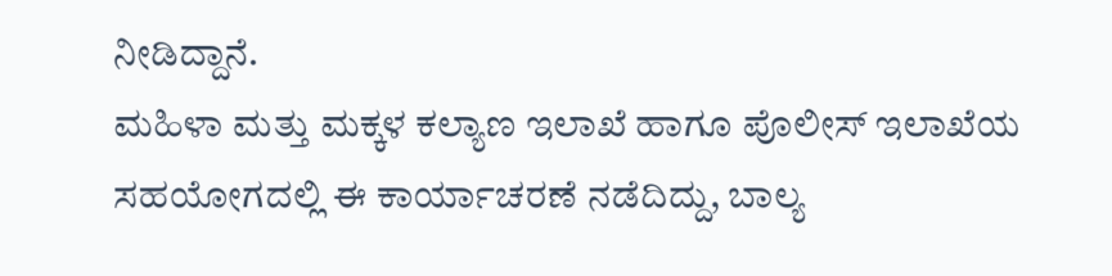ನೀಡಿದ್ದಾನೆ.
ಮಹಿಳಾ ಮತ್ತು ಮಕ್ಕಳ ಕಲ್ಯಾಣ ಇಲಾಖೆ ಹಾಗೂ ಪೊಲೀಸ್ ಇಲಾಖೆಯ ಸಹಯೋಗದಲ್ಲಿ ಈ ಕಾರ್ಯಾಚರಣೆ ನಡೆದಿದ್ದು, ಬಾಲ್ಯ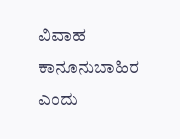ವಿವಾಹ ಕಾನೂನುಬಾಹಿರ ಎಂದು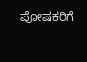ಪೋಷಕರಿಗೆ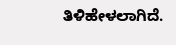ತಿಳಿಹೇಳಲಾಗಿದೆ.